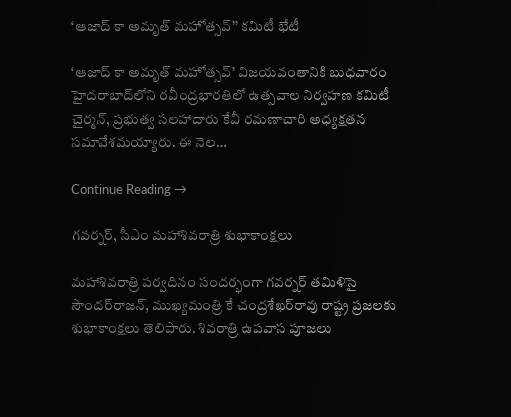‘ఆజాద్‌ కా అమృత్ మహోత్సవ్‌’’ కమిటీ భేటీ

‘ఆజాద్‌ కా అమృత్‌ మహోత్సవ్‌’ విజయవంతానికి బుధవారం హైదరాబాద్‌లోని రవీంద్రభారతిలో ఉత్సవాల నిర్వహణ కమిటీ చైర్మన్‌, ప్రభుత్వ సలహాదారు కేవీ రమణాచారి అధ్యక్షతన సమావేశమయ్యారు. ఈ నెల…

Continue Reading →

గవర్నర్‌, సీఎం మహాశివరాత్రి శుభాకాంక్షలు

మహాశివరాత్రి పర్వదినం సందర్భంగా గవర్నర్‌ తమిళిసై సౌందర్‌రాజన్‌, ముఖ్యమంత్రి కే చంద్రశేఖర్‌రావు రాష్ట్ర ప్రజలకు శుభాకాంక్షలు తెలిపారు. శివరాత్రి ఉపవాస పూజలు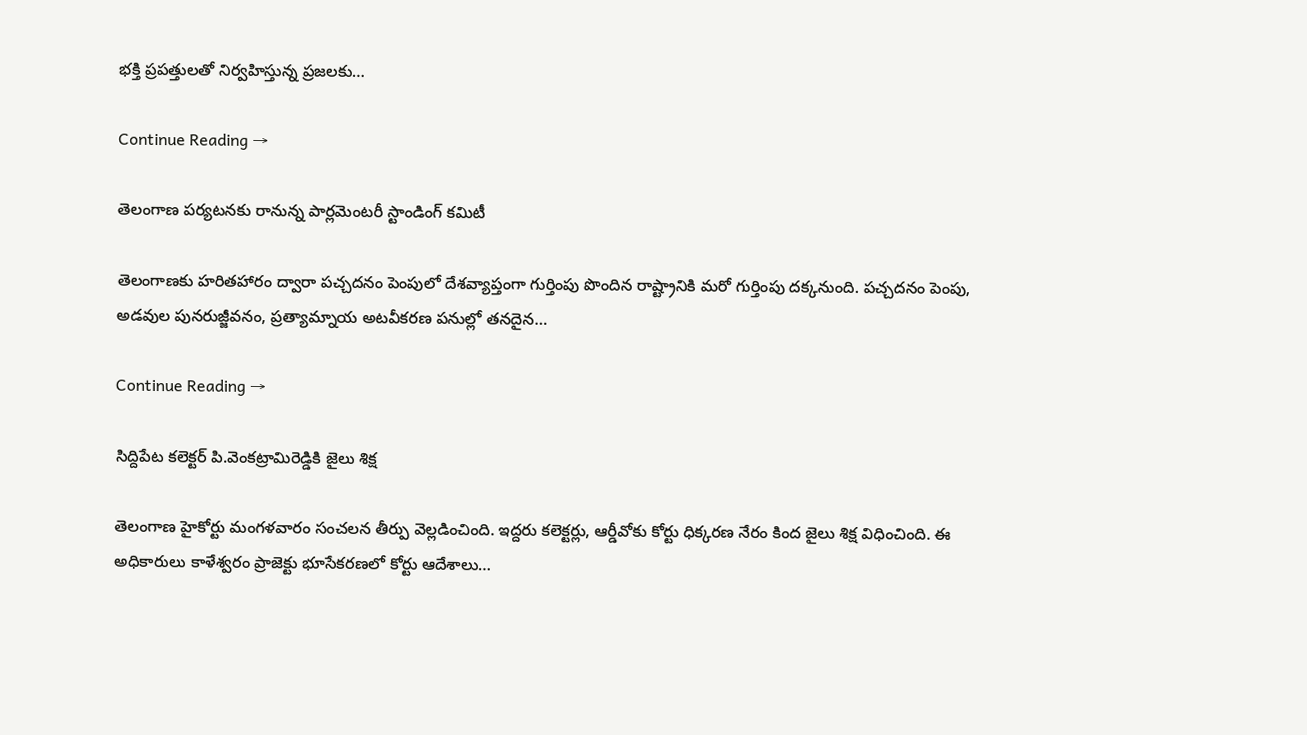భక్తి ప్రపత్తులతో నిర్వహిస్తున్న ప్రజలకు…

Continue Reading →

తెలంగాణ పర్యటనకు రానున్న‌ పార్లమెంటరీ స్టాండింగ్ కమిటీ

తెలంగాణకు హరితహారం ద్వారా పచ్చదనం పెంపులో దేశవ్యాప్తంగా గుర్తింపు పొందిన రాష్ట్రానికి మరో గుర్తింపు దక్కనుంది. పచ్చదనం పెంపు, అడవుల పునరుజ్జీవనం, ప్రత్యామ్నాయ అటవీకరణ పనుల్లో తనదైన…

Continue Reading →

సిద్దిపేట కలెక్టర్‌ పి.వెంకట్రామిరెడ్డికి జైలు శిక్ష

తెలంగాణ హైకోర్టు మంగళవారం సంచలన తీర్పు వెల్లడించింది. ఇద్దరు కలెక్టర్లు, ఆర్డీవోకు కోర్టు ధిక్కరణ నేరం కింద జైలు శిక్ష విధించింది. ఈ అధికారులు కాళేశ్వరం ప్రాజెక్టు భూసేకరణలో కోర్టు ఆదేశాలు…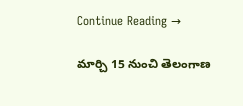Continue Reading →

మార్చి 15 నుంచి తెలంగాణ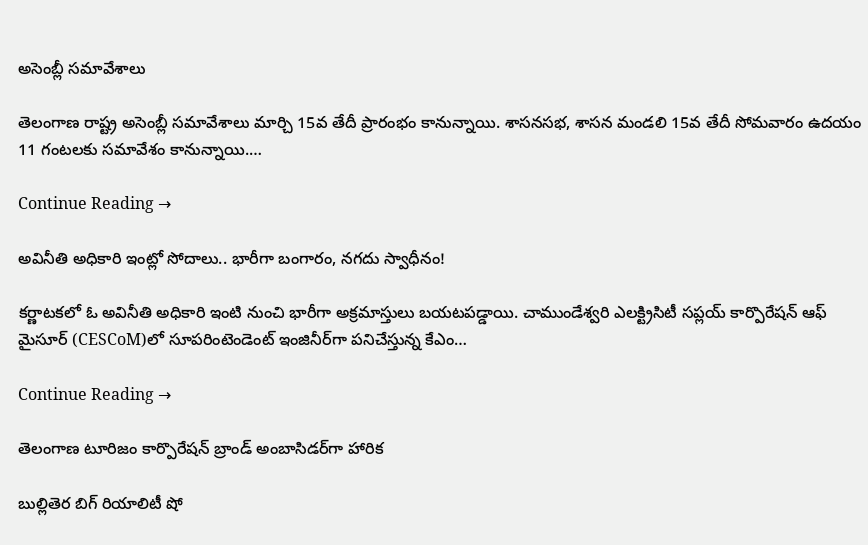అసెంబ్లీ సమావేశాలు

తెలంగాణ రాష్ట్ర అసెంబ్లీ సమావేశాలు మార్చి 15వ తేదీ ప్రారంభం కానున్నాయి. శాసనసభ, శాసన మండలి 15వ తేదీ సోమవారం ఉదయం 11 గంటలకు సమావేశం కానున్నాయి.…

Continue Reading →

అవినీతి అధికారి ఇంట్లో సోదాలు.. భారీగా బంగారం, న‌గ‌దు స్వాధీనం!

క‌ర్ణాట‌క‌లో ఓ అవినీతి అధికారి ఇంటి నుంచి భారీగా అక్ర‌మాస్తులు బ‌య‌ట‌ప‌డ్డాయి. చాముండేశ్వ‌రి ఎల‌క్ట్రిసిటీ స‌ప్ల‌య్ కార్పొరేష‌న్ ఆఫ్ మైసూర్ (CESCoM)లో సూప‌రింటెండెంట్ ఇంజినీర్‌గా పనిచేస్తున్న కేఎం…

Continue Reading →

తెలంగాణ టూరిజం కార్పొరేషన్‌ బ్రాండ్‌ అంబాసిడర్‌గా హారిక

బుల్లితెర బిగ్ రియాలిటీ షో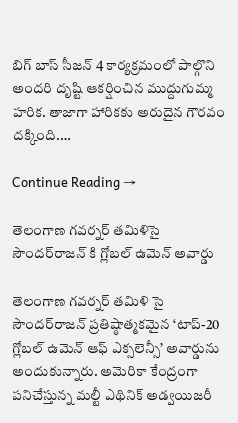బిగ్ బాస్ సీజ‌న్ 4 కార్య‌క్రమంలో పాల్గొని అంద‌రి దృష్టి ఆక‌ర్షించిన ముద్దుగుమ్మ హ‌రిక‌. తాజాగా హారిక‌కు అరుదైన గౌర‌వం ద‌క్కింది.…

Continue Reading →

తెలంగాణ గవర్నర్‌ తమిళిసై సౌందర్‌రాజన్ కి గ్లోబల్‌ ఉమెన్‌ అవార్డు

తెలంగాణ గవర్నర్‌ తమిళి సై సౌందర్‌రాజన్‌ ప్రతిష్ఠాత్మకమైన ‘టాప్‌-20 గ్లోబల్‌ ఉమెన్‌ ఆఫ్‌ ఎక్సలెన్సీ’ అవార్డును అందుకున్నారు. అమెరికా కేంద్రంగా పనిచేస్తున్న మల్టీ ఎథినిక్‌ అడ్వయిజరీ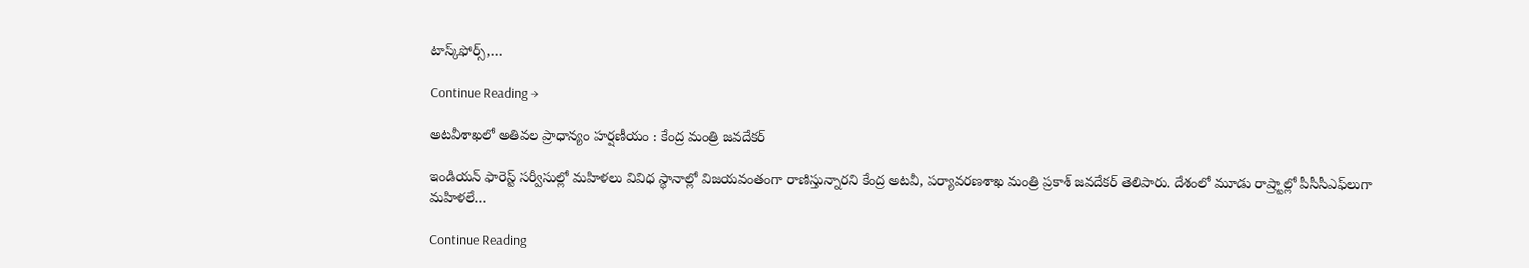టాస్క్‌ఫోర్స్‌,…

Continue Reading →

అటవీశాఖలో అతివల ప్రాధాన్యం హర్షణీయం : కేంద్ర మంత్రి జవదేకర్‌

ఇండియన్‌ ఫారెస్ట్‌ సర్వీసుల్లో మహిళలు వివిధ స్థానాల్లో విజయవంతంగా రాణిస్తున్నారని కేంద్ర అటవీ, పర్యావరణశాఖ మంత్రి ప్రకాశ్‌ జవదేకర్‌ తెలిపారు. దేశంలో మూడు రాష్ర్టాల్లో పీసీసీఎఫ్‌లుగా మహిళలే…

Continue Reading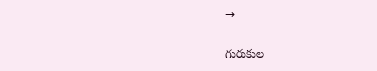→

గురుకుల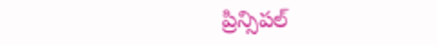ప్రిన్సిపల్‌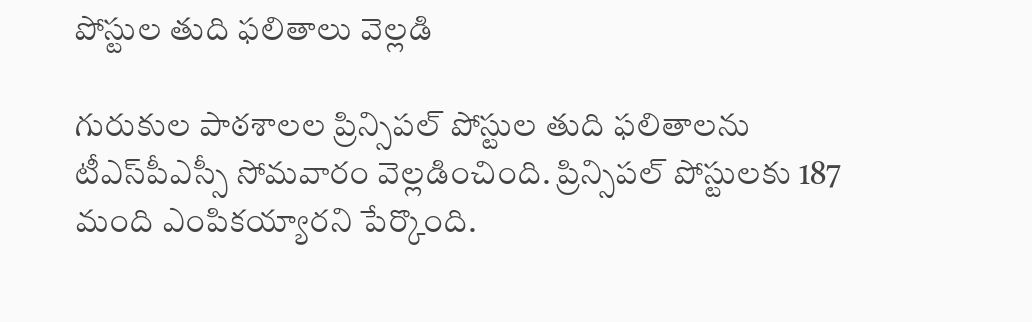పోస్టుల తుది ఫలితాలు వెల్లడి

గురుకుల పాఠశాలల ప్రిన్సిపల్‌ పోస్టుల తుది ఫలితాలను టీఎస్‌పీఎస్సీ సోమవారం వెల్లడించింది. ప్రిన్సిపల్‌ పోస్టులకు 187 మంది ఎంపికయ్యారని పేర్కొంది.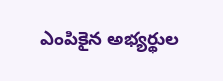ఎంపికైన అభ్యర్థుల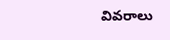వివరాలు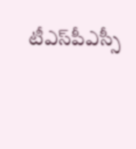టీఎస్‌పీఎస్సీ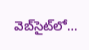వెబ్‌సైట్‌లో…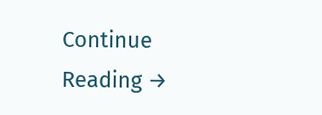Continue Reading →